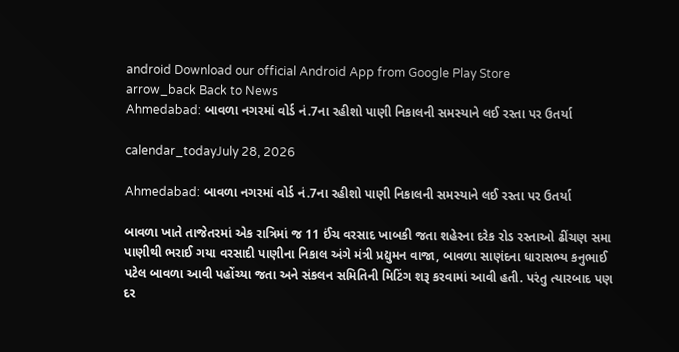android Download our official Android App from Google Play Store
arrow_back Back to News
Ahmedabad: બાવળા નગરમાં વોર્ડ નં.7ના રહીશો પાણી નિકાલની સમસ્યાને લઈ રસ્તા પર ઉતર્યા

calendar_todayJuly 28, 2026

Ahmedabad: બાવળા નગરમાં વોર્ડ નં.7ના રહીશો પાણી નિકાલની સમસ્યાને લઈ રસ્તા પર ઉતર્યા

બાવળા ખાતે તાજેતરમાં એક રાત્રિમાં જ 11 ઈંચ વરસાદ ખાબકી જતા શહેરના દરેક રોડ રસ્તાઓ ઢીંચણ સમા પાણીથી ભરાઈ ગયા વરસાદી પાણીના નિકાલ અંગે મંત્રી પ્રદ્યુમન વાજા, બાવળા સાણંદના ધારાસભ્ય કનુભાઈ પટેલ બાવળા આવી પહોંચ્યા જતા અને સંકલન સમિતિની મિટિંગ શરૂ કરવામાં આવી હતી. પરંતુ ત્યારબાદ પણ દર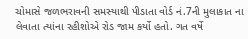ચોમાસે જળભરાવની સમસ્યાથી પીડાતા વોર્ડ નં.7ની મુલાકાત ના લેવાતા ત્યાંના રહીશોએ રોડ જામ કર્યો હતો. ગત વર્ષે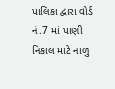પાલિકા દ્વારા વોર્ડ નં.7 માં પાણી નિકાલ માટે નાળુ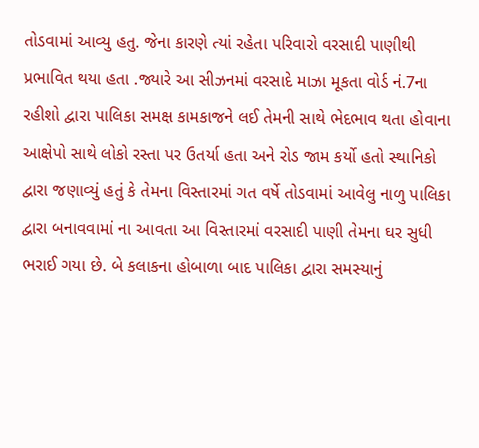તોડવામાં આવ્યુ હતુ. જેના કારણે ત્યાં રહેતા પરિવારો વરસાદી પાણીથી પ્રભાવિત થયા હતા .જ્યારે આ સીઝનમાં વરસાદે માઝા મૂકતા વોર્ડ નં.7ના રહીશો દ્વારા પાલિકા સમક્ષ કામકાજને લઈ તેમની સાથે ભેદભાવ થતા હોવાના આક્ષેપો સાથે લોકો રસ્તા પર ઉતર્યા હતા અને રોડ જામ કર્યો હતો સ્થાનિકો દ્વારા જણાવ્યું હતું કે તેમના વિસ્તારમાં ગત વર્ષે તોડવામાં આવેલુ નાળુ પાલિકા દ્વારા બનાવવામાં ના આવતા આ વિસ્તારમાં વરસાદી પાણી તેમના ઘર સુધી ભરાઈ ગયા છે. બે કલાકના હોબાળા બાદ પાલિકા દ્વારા સમસ્યાનું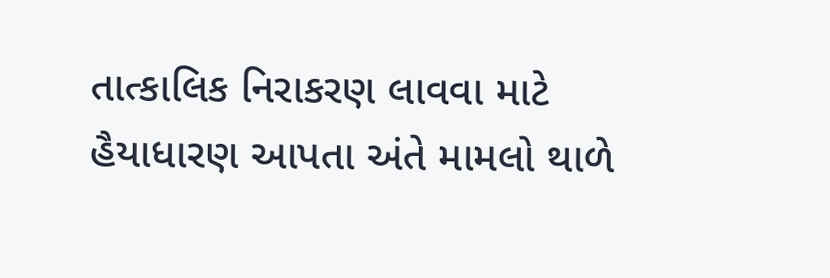તાત્કાલિક નિરાકરણ લાવવા માટે હૈયાધારણ આપતા અંતે મામલો થાળે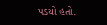પડયો હતો.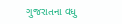ગુજરાતના વધુ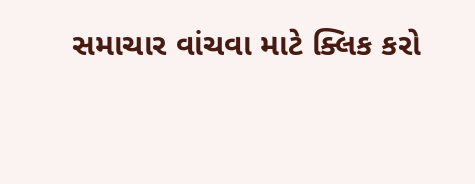સમાચાર વાંચવા માટે ક્લિક કરો